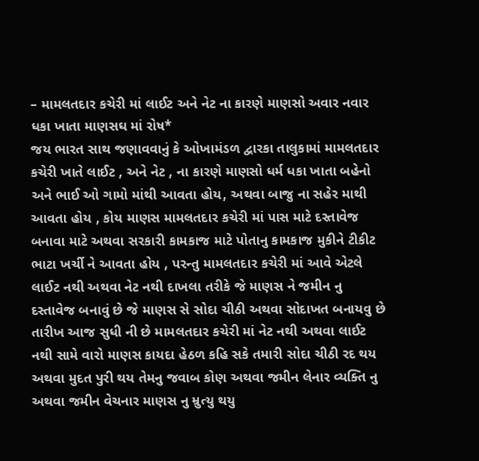– મામલતદાર કચેરી માં લાઈટ અને નેટ ના કારણે માણસો અવાર નવાર ધકા ખાતા માણસઘ માં રોષ*
જય ભારત સાથ જણાવવાનું કે ઓખામંડળ દ્વારકા તાલુકામાં મામલતદાર કચેરી ખાતે લાઈટ , અને નેટ , ના કારણે માણસો ધર્મ ધકા ખાતા બહેનો અને ભાઈ ઓ ગામો માંથી આવતા હોય, અથવા બાજુ ના સહેર માથી આવતા હોય , કોય માણસ મામલતદાર કચેરી માં પાસ માટે દસ્તાવેજ બનાવા માટે અથવા સરકારી કામકાજ માટે પોતાનુ કામકાજ મુકીને ટીકીટ ભાટા ખર્ચી ને આવતા હોય , પરન્તુ મામલતદાર કચેરી માં આવે એટલે લાઈટ નથી અથવા નેટ નથી દાખલા તરીકે જે માણસ ને જમીન નુ દસ્તાવેજ બનાવું છે જે માણસ સે સોદા ચીઠી અથવા સોદાખત બનાયવુ છે તારીખ આજ સુધી ની છે મામલતદાર કચેરી માં નેટ નથી અથવા લાઈટ નથી સામે વારો માણસ કાયદા હેઠળ કહિ સકે તમારી સોદા ચીઠી રદ થય અથવા મુદત પુરી થય તેમનુ જવાબ કોણ અથવા જમીન લેનાર વ્યક્તિ નુ અથવા જમીન વેચનાર માણસ નુ મ્રુત્યુ થયુ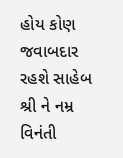હોય કોણ જવાબદાર રહશે સાહેબ શ્રી ને નમ્ર વિનંતી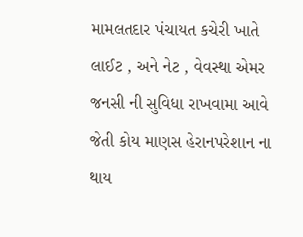મામલતદાર પંચાયત કચેરી ખાતે લાઈટ , અને નેટ , વેવસ્થા એમર જનસી ની સુવિધા રાખવામા આવે જેતી કોય માણસ હેરાનપરેશાન ના થાય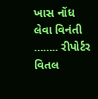ખાસ નોંધ લેવા વિનંતી …….. રીપોર્ટર વિતલ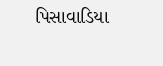પિસાવાડિયા